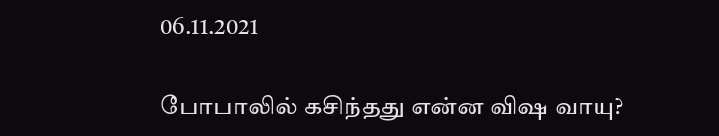06.11.2021

போபாலில் கசிந்தது என்ன விஷ வாயு?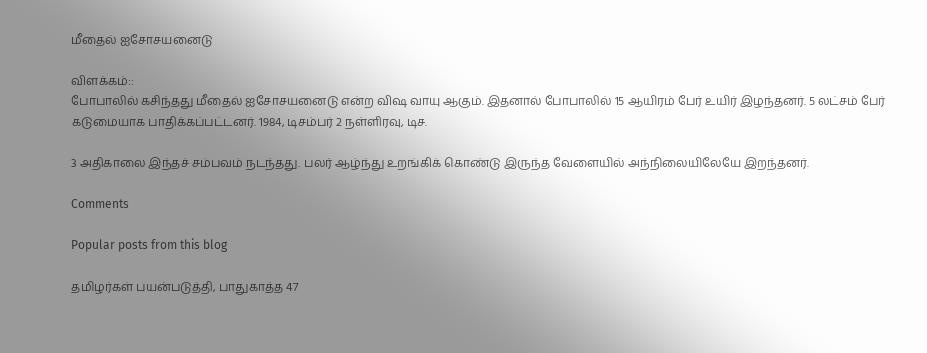மீதைல் ஐசோசயனைடு

விளக்கம்::
போபாலில் கசிந்தது மீதைல் ஐசோசயனைடு என்ற விஷ வாயு ஆகும். இதனால் போபாலில் 15 ஆயிரம் பேர் உயிர் இழந்தனர். 5 லட்சம் பேர் கடுமையாக பாதிக்கப்பட்டனர். 1984, டிசம்பர் 2 நள்ளிரவு, டிச.

3 அதிகாலை இந்தச் சம்பவம் நடந்தது. பலர் ஆழ்ந்து உறங்கிக் கொண்டு இருந்த வேளையில் அந்நிலையிலேயே இறந்தனர்.

Comments

Popular posts from this blog

தமிழர்கள் பயன்படுத்தி, பாதுகாத்த 47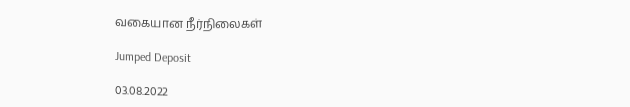வகையான நீர்நிலைகள்

Jumped Deposit

03.08.2022